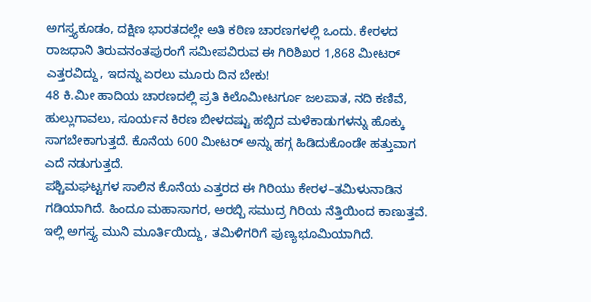ಅಗಸ್ತ್ಯಕೂಡಂ, ದಕ್ಷಿಣ ಭಾರತದಲ್ಲೇ ಅತಿ ಕಠಿಣ ಚಾರಣಗಳಲ್ಲಿ ಒಂದು. ಕೇರಳದ ರಾಜಧಾನಿ ತಿರುವನಂತಪುರಂಗೆ ಸಮೀಪವಿರುವ ಈ ಗಿರಿಶಿಖರ 1,868 ಮೀಟರ್ ಎತ್ತರವಿದ್ದು, ಇದನ್ನು ಏರಲು ಮೂರು ದಿನ ಬೇಕು!
48 ಕಿ.ಮೀ ಹಾದಿಯ ಚಾರಣದಲ್ಲಿ ಪ್ರತಿ ಕಿಲೊಮೀಟರ್ಗೂ ಜಲಪಾತ, ನದಿ ಕಣಿವೆ, ಹುಲ್ಲುಗಾವಲು, ಸೂರ್ಯನ ಕಿರಣ ಬೀಳದಷ್ಟು ಹಬ್ಬಿದ ಮಳೆಕಾಡುಗಳನ್ನು ಹೊಕ್ಕು ಸಾಗಬೇಕಾಗುತ್ತದೆ. ಕೊನೆಯ 600 ಮೀಟರ್ ಅನ್ನು ಹಗ್ಗ ಹಿಡಿದುಕೊಂಡೇ ಹತ್ತುವಾಗ ಎದೆ ನಡುಗುತ್ತದೆ.
ಪಶ್ಚಿಮಘಟ್ಟಗಳ ಸಾಲಿನ ಕೊನೆಯ ಎತ್ತರದ ಈ ಗಿರಿಯು ಕೇರಳ–ತಮಿಳುನಾಡಿನ ಗಡಿಯಾಗಿದೆ. ಹಿಂದೂ ಮಹಾಸಾಗರ, ಅರಬ್ಬಿ ಸಮುದ್ರ ಗಿರಿಯ ನೆತ್ತಿಯಿಂದ ಕಾಣುತ್ತವೆ. ಇಲ್ಲಿ ಅಗಸ್ತ್ಯ ಮುನಿ ಮೂರ್ತಿಯಿದ್ದು, ತಮಿಳಿಗರಿಗೆ ಪುಣ್ಯಭೂಮಿಯಾಗಿದೆ.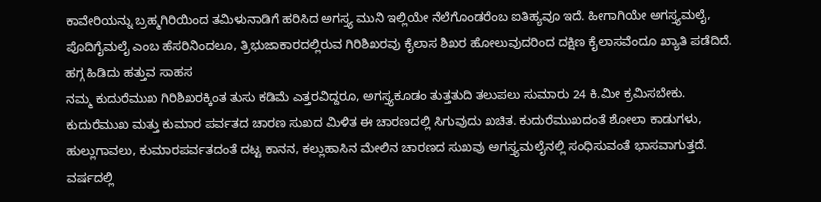ಕಾವೇರಿಯನ್ನು ಬ್ರಹ್ಮಗಿರಿಯಿಂದ ತಮಿಳುನಾಡಿಗೆ ಹರಿಸಿದ ಅಗಸ್ತ್ಯ ಮುನಿ ಇಲ್ಲಿಯೇ ನೆಲೆಗೊಂಡರೆಂಬ ಐತಿಹ್ಯವೂ ಇದೆ. ಹೀಗಾಗಿಯೇ ಅಗಸ್ತ್ಯಮಲೈ, ಪೊದಿಗೈಮಲೈ ಎಂಬ ಹೆಸರಿನಿಂದಲೂ, ತ್ರಿಭುಜಾಕಾರದಲ್ಲಿರುವ ಗಿರಿಶಿಖರವು ಕೈಲಾಸ ಶಿಖರ ಹೋಲುವುದರಿಂದ ದಕ್ಷಿಣ ಕೈಲಾಸವೆಂದೂ ಖ್ಯಾತಿ ಪಡೆದಿದೆ.
ಹಗ್ಗ ಹಿಡಿದು ಹತ್ತುವ ಸಾಹಸ
ನಮ್ಮ ಕುದುರೆಮುಖ ಗಿರಿಶಿಖರಕ್ಕಿಂತ ತುಸು ಕಡಿಮೆ ಎತ್ತರವಿದ್ದರೂ, ಅಗಸ್ತ್ಯಕೂಡಂ ತುತ್ತತುದಿ ತಲುಪಲು ಸುಮಾರು 24 ಕಿ.ಮೀ ಕ್ರಮಿಸಬೇಕು. ಕುದುರೆಮುಖ ಮತ್ತು ಕುಮಾರ ಪರ್ವತದ ಚಾರಣ ಸುಖದ ಮಿಳಿತ ಈ ಚಾರಣದಲ್ಲಿ ಸಿಗುವುದು ಖಚಿತ. ಕುದುರೆಮುಖದಂತೆ ಶೋಲಾ ಕಾಡುಗಳು, ಹುಲ್ಲುಗಾವಲು, ಕುಮಾರಪರ್ವತದಂತೆ ದಟ್ಟ ಕಾನನ, ಕಲ್ಲುಹಾಸಿನ ಮೇಲಿನ ಚಾರಣದ ಸುಖವು ಅಗಸ್ತ್ಯಮಲೈನಲ್ಲಿ ಸಂಧಿಸುವಂತೆ ಭಾಸವಾಗುತ್ತದೆ.
ವರ್ಷದಲ್ಲಿ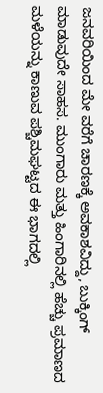ಜನವರಿಯಿಂದ ಮೇ ವರೆಗೆ ಚಾರಣಕ್ಕೆ ಅವಕಾಶವಿದ್ದು, ಬುಕ್ಕಿಂಗ್ ಮಾಡುವುದೇ ಸಾಹಸ. ಮುಂಗಾರು ಮತ್ತು ಹಿಂಗಾರಿನಲ್ಲಿ ಹೆಚ್ಚು ಪ್ರಮಾಣದ ಮಳೆಯನ್ನು ಕಾಣುವ ಪಶ್ಚಿಮಘಟ್ಟದ ಈ ಭಾಗದಲ್ಲಿ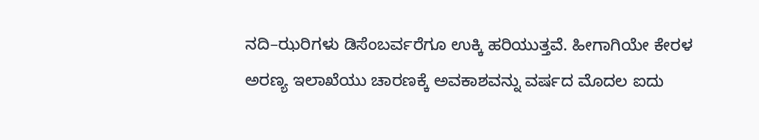ನದಿ–ಝರಿಗಳು ಡಿಸೆಂಬರ್ವರೆಗೂ ಉಕ್ಕಿ ಹರಿಯುತ್ತವೆ. ಹೀಗಾಗಿಯೇ ಕೇರಳ ಅರಣ್ಯ ಇಲಾಖೆಯು ಚಾರಣಕ್ಕೆ ಅವಕಾಶವನ್ನು ವರ್ಷದ ಮೊದಲ ಐದು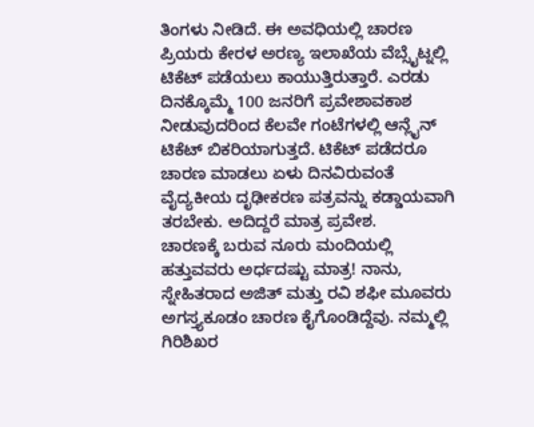ತಿಂಗಳು ನೀಡಿದೆ. ಈ ಅವಧಿಯಲ್ಲಿ ಚಾರಣ ಪ್ರಿಯರು ಕೇರಳ ಅರಣ್ಯ ಇಲಾಖೆಯ ವೆಬ್ಸೈಟ್ನಲ್ಲಿ ಟಿಕೆಟ್ ಪಡೆಯಲು ಕಾಯುತ್ತಿರುತ್ತಾರೆ. ಎರಡು ದಿನಕ್ಕೊಮ್ಮೆ 100 ಜನರಿಗೆ ಪ್ರವೇಶಾವಕಾಶ ನೀಡುವುದರಿಂದ ಕೆಲವೇ ಗಂಟೆಗಳಲ್ಲಿ ಆನ್ಲೈನ್ ಟಿಕೆಟ್ ಬಿಕರಿಯಾಗುತ್ತದೆ. ಟಿಕೆಟ್ ಪಡೆದರೂ ಚಾರಣ ಮಾಡಲು ಏಳು ದಿನವಿರುವಂತೆ ವೈದ್ಯಕೀಯ ದೃಢೀಕರಣ ಪತ್ರವನ್ನು ಕಡ್ಡಾಯವಾಗಿ ತರಬೇಕು. ಅದಿದ್ದರೆ ಮಾತ್ರ ಪ್ರವೇಶ.
ಚಾರಣಕ್ಕೆ ಬರುವ ನೂರು ಮಂದಿಯಲ್ಲಿ ಹತ್ತುವವರು ಅರ್ಧದಷ್ಟು ಮಾತ್ರ! ನಾನು, ಸ್ನೇಹಿತರಾದ ಅಜಿತ್ ಮತ್ತು ರವಿ ಶಫೀ ಮೂವರು ಅಗಸ್ತ್ಯಕೂಡಂ ಚಾರಣ ಕೈಗೊಂಡಿದ್ದೆವು. ನಮ್ಮಲ್ಲಿ ಗಿರಿಶಿಖರ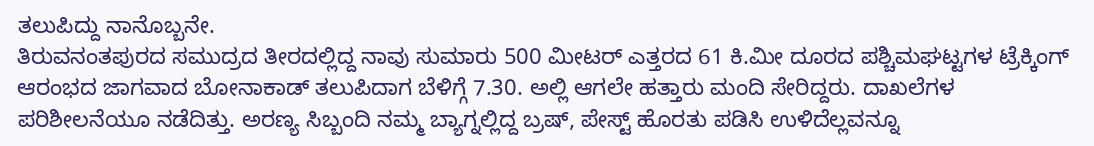ತಲುಪಿದ್ದು ನಾನೊಬ್ಬನೇ.
ತಿರುವನಂತಪುರದ ಸಮುದ್ರದ ತೀರದಲ್ಲಿದ್ದ ನಾವು ಸುಮಾರು 500 ಮೀಟರ್ ಎತ್ತರದ 61 ಕಿ.ಮೀ ದೂರದ ಪಶ್ಚಿಮಘಟ್ಟಗಳ ಟ್ರೆಕ್ಕಿಂಗ್ ಆರಂಭದ ಜಾಗವಾದ ಬೋನಾಕಾಡ್ ತಲುಪಿದಾಗ ಬೆಳಿಗ್ಗೆ 7.30. ಅಲ್ಲಿ ಆಗಲೇ ಹತ್ತಾರು ಮಂದಿ ಸೇರಿದ್ದರು. ದಾಖಲೆಗಳ ಪರಿಶೀಲನೆಯೂ ನಡೆದಿತ್ತು. ಅರಣ್ಯ ಸಿಬ್ಬಂದಿ ನಮ್ಮ ಬ್ಯಾಗ್ನಲ್ಲಿದ್ದ ಬ್ರಷ್, ಪೇಸ್ಟ್ ಹೊರತು ಪಡಿಸಿ ಉಳಿದೆಲ್ಲವನ್ನೂ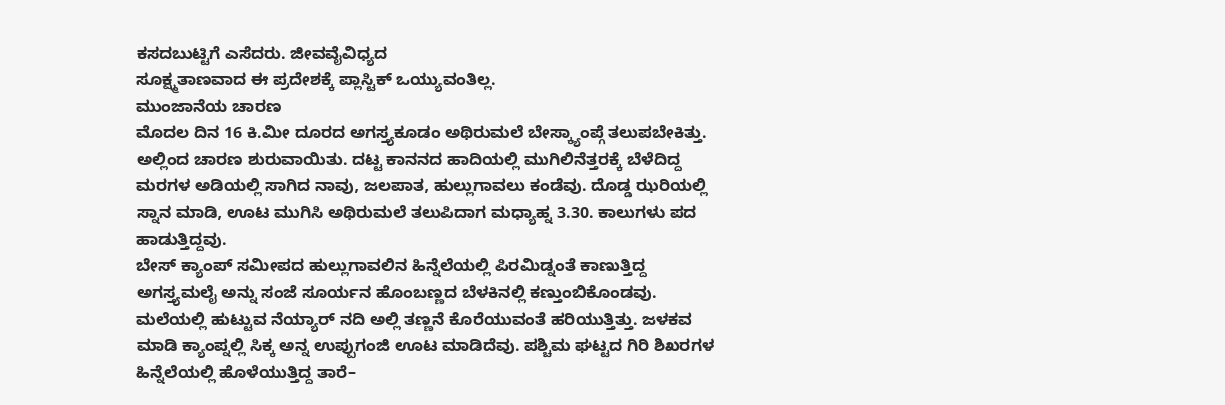ಕಸದಬುಟ್ಟಿಗೆ ಎಸೆದರು. ಜೀವವೈವಿಧ್ಯದ
ಸೂಕ್ಷ್ಮತಾಣವಾದ ಈ ಪ್ರದೇಶಕ್ಕೆ ಪ್ಲಾಸ್ಟಿಕ್ ಒಯ್ಯುವಂತಿಲ್ಲ.
ಮುಂಜಾನೆಯ ಚಾರಣ
ಮೊದಲ ದಿನ 16 ಕಿ.ಮೀ ದೂರದ ಅಗಸ್ತ್ಯಕೂಡಂ ಅಥಿರುಮಲೆ ಬೇಸ್ಕ್ಯಾಂಪ್ಗೆ ತಲುಪಬೇಕಿತ್ತು. ಅಲ್ಲಿಂದ ಚಾರಣ ಶುರುವಾಯಿತು. ದಟ್ಟ ಕಾನನದ ಹಾದಿಯಲ್ಲಿ ಮುಗಿಲಿನೆತ್ತರಕ್ಕೆ ಬೆಳೆದಿದ್ದ ಮರಗಳ ಅಡಿಯಲ್ಲಿ ಸಾಗಿದ ನಾವು, ಜಲಪಾತ, ಹುಲ್ಲುಗಾವಲು ಕಂಡೆವು. ದೊಡ್ಡ ಝರಿಯಲ್ಲಿ ಸ್ನಾನ ಮಾಡಿ, ಊಟ ಮುಗಿಸಿ ಅಥಿರುಮಲೆ ತಲುಪಿದಾಗ ಮಧ್ಯಾಹ್ನ 3.30. ಕಾಲುಗಳು ಪದ ಹಾಡುತ್ತಿದ್ದವು.
ಬೇಸ್ ಕ್ಯಾಂಪ್ ಸಮೀಪದ ಹುಲ್ಲುಗಾವಲಿನ ಹಿನ್ನೆಲೆಯಲ್ಲಿ ಪಿರಮಿಡ್ನಂತೆ ಕಾಣುತ್ತಿದ್ದ ಅಗಸ್ತ್ಯಮಲೈ ಅನ್ನು ಸಂಜೆ ಸೂರ್ಯನ ಹೊಂಬಣ್ಣದ ಬೆಳಕಿನಲ್ಲಿ ಕಣ್ತುಂಬಿಕೊಂಡವು. ಮಲೆಯಲ್ಲಿ ಹುಟ್ಟುವ ನೆಯ್ಯಾರ್ ನದಿ ಅಲ್ಲಿ ತಣ್ಣನೆ ಕೊರೆಯುವಂತೆ ಹರಿಯುತ್ತಿತ್ತು. ಜಳಕವ ಮಾಡಿ ಕ್ಯಾಂಪ್ನಲ್ಲಿ ಸಿಕ್ಕ ಅನ್ನ ಉಪ್ಪುಗಂಜಿ ಊಟ ಮಾಡಿದೆವು. ಪಶ್ಚಿಮ ಘಟ್ಟದ ಗಿರಿ ಶಿಖರಗಳ ಹಿನ್ನೆಲೆಯಲ್ಲಿ ಹೊಳೆಯುತ್ತಿದ್ದ ತಾರೆ–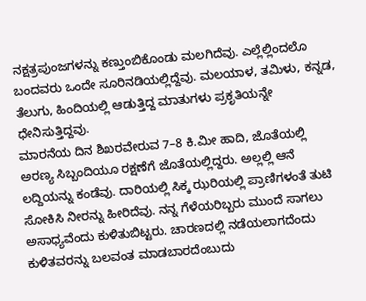ನಕ್ಷತ್ರಪುಂಜಗಳನ್ನು ಕಣ್ತುಂಬಿಕೊಂಡು ಮಲಗಿದೆವು. ಎಲ್ಲೆಲ್ಲಿಂದಲೊ ಬಂದವರು ಒಂದೇ ಸೂರಿನಡಿಯಲ್ಲಿದ್ದೆವು. ಮಲಯಾಳ, ತಮಿಳು, ಕನ್ನಡ, ತೆಲುಗು, ಹಿಂದಿಯಲ್ಲಿ ಆಡುತ್ತಿದ್ದ ಮಾತುಗಳು ಪ್ರಕೃತಿಯನ್ನೇ ಧೇನಿಸುತ್ತಿದ್ದವು.
ಮಾರನೆಯ ದಿನ ಶಿಖರವೇರುವ 7–8 ಕಿ.ಮೀ ಹಾದಿ, ಜೊತೆಯಲ್ಲಿ ಅರಣ್ಯ ಸಿಬ್ಬಂದಿಯೂ ರಕ್ಷಣೆಗೆ ಜೊತೆಯಲ್ಲಿದ್ದರು. ಅಲ್ಲಲ್ಲಿ ಆನೆ ಲದ್ದಿಯನ್ನು ಕಂಡೆವು. ದಾರಿಯಲ್ಲಿ ಸಿಕ್ಕ ಝರಿಯಲ್ಲಿ ಪ್ರಾಣಿಗಳಂತೆ ತುಟಿ ಸೋಕಿಸಿ ನೀರನ್ನು ಹೀರಿದೆವು. ನನ್ನ ಗೆಳೆಯರಿಬ್ಬರು ಮುಂದೆ ಸಾಗಲು ಅಸಾಧ್ಯವೆಂದು ಕುಳಿತುಬಿಟ್ಟರು. ಚಾರಣದಲ್ಲಿ ನಡೆಯಲಾಗದೆಂದು ಕುಳಿತವರನ್ನು ಬಲವಂತ ಮಾಡಬಾರದೆಂಬುದು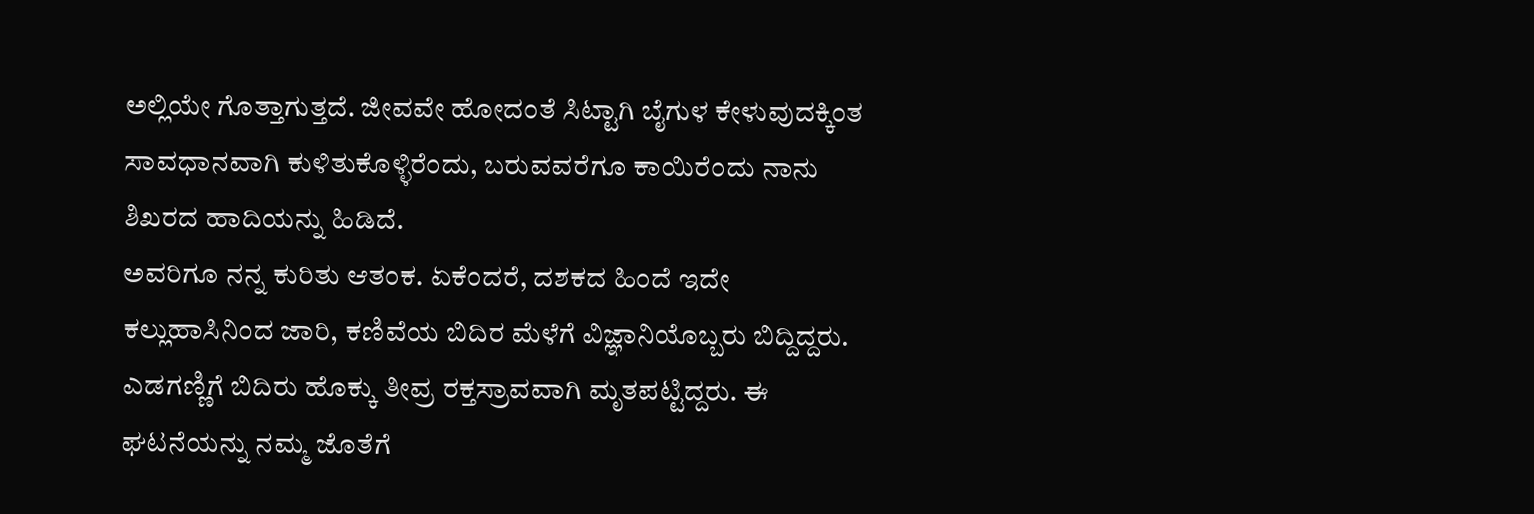ಅಲ್ಲಿಯೇ ಗೊತ್ತಾಗುತ್ತದೆ. ಜೀವವೇ ಹೋದಂತೆ ಸಿಟ್ಟಾಗಿ ಬೈಗುಳ ಕೇಳುವುದಕ್ಕಿಂತ ಸಾವಧಾನವಾಗಿ ಕುಳಿತುಕೊಳ್ಳಿರೆಂದು, ಬರುವವರೆಗೂ ಕಾಯಿರೆಂದು ನಾನು ಶಿಖರದ ಹಾದಿಯನ್ನು ಹಿಡಿದೆ.
ಅವರಿಗೂ ನನ್ನ ಕುರಿತು ಆತಂಕ. ಏಕೆಂದರೆ, ದಶಕದ ಹಿಂದೆ ಇದೇ ಕಲ್ಲುಹಾಸಿನಿಂದ ಜಾರಿ, ಕಣಿವೆಯ ಬಿದಿರ ಮೆಳೆಗೆ ವಿಜ್ಞಾನಿಯೊಬ್ಬರು ಬಿದ್ದಿದ್ದರು. ಎಡಗಣ್ಣಿಗೆ ಬಿದಿರು ಹೊಕ್ಕು ತೀವ್ರ ರಕ್ತಸ್ರಾವವಾಗಿ ಮೃತಪಟ್ಟಿದ್ದರು. ಈ ಘಟನೆಯನ್ನು ನಮ್ಮ ಜೊತೆಗೆ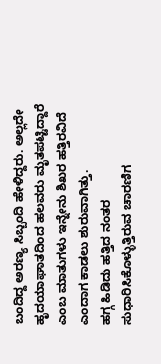ಬಂದಿದ್ದ ಅರಣ್ಯ ಸಿಬ್ಬಂದಿ ಹೇಳಿದ್ದರು. ಅಲ್ಲದೇ ಹೃದಯಾಘಾತದಿಂದ ಹಲವರು ಮೃತಪಟ್ಟಿದ್ದಾರೆ ಎಂಬ ಮಾತುಗಳು ಇನ್ನೇನು ಶಿಖರ ಹತ್ತಿರವಿದೆ ಎಂದಾಗ ಕಾಡಲು ಶುರುವಾಗಿತ್ತು.
ಹಗ್ಗ ಹಿಡಿದು ಹತ್ತಿದ ನಂತರ ಸುಧಾರಿಸಿಕೊಳ್ಳುತ್ತಿರುವ ಚಾರಣಿಗ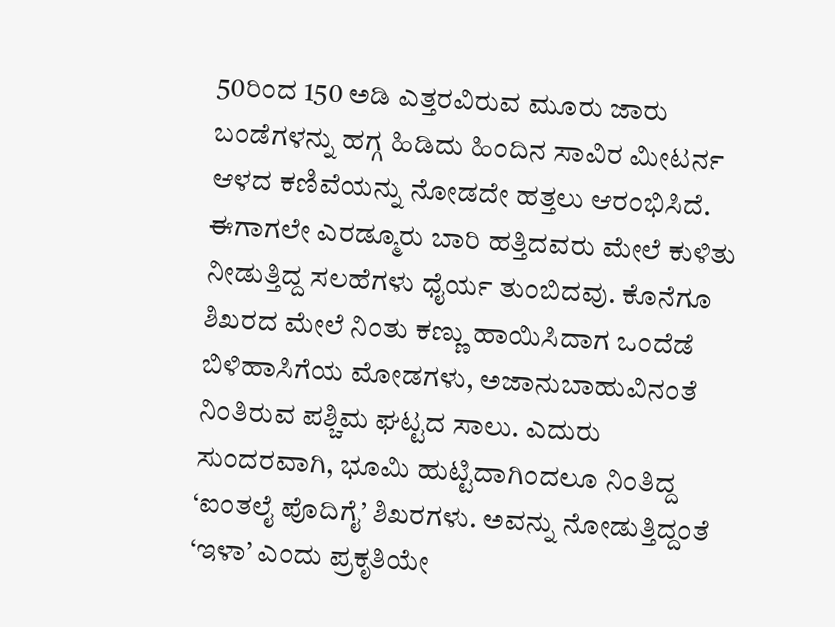50ರಿಂದ 150 ಅಡಿ ಎತ್ತರವಿರುವ ಮೂರು ಜಾರು ಬಂಡೆಗಳನ್ನು ಹಗ್ಗ ಹಿಡಿದು ಹಿಂದಿನ ಸಾವಿರ ಮೀಟರ್ನ ಆಳದ ಕಣಿವೆಯನ್ನು ನೋಡದೇ ಹತ್ತಲು ಆರಂಭಿಸಿದೆ. ಈಗಾಗಲೇ ಎರಡ್ಮೂರು ಬಾರಿ ಹತ್ತಿದವರು ಮೇಲೆ ಕುಳಿತು ನೀಡುತ್ತಿದ್ದ ಸಲಹೆಗಳು ಧೈರ್ಯ ತುಂಬಿದವು. ಕೊನೆಗೂ ಶಿಖರದ ಮೇಲೆ ನಿಂತು ಕಣ್ಣು ಹಾಯಿಸಿದಾಗ ಒಂದೆಡೆ ಬಿಳಿಹಾಸಿಗೆಯ ಮೋಡಗಳು, ಅಜಾನುಬಾಹುವಿನಂತೆ ನಿಂತಿರುವ ಪಶ್ಚಿಮ ಘಟ್ಟದ ಸಾಲು. ಎದುರು ಸುಂದರವಾಗಿ, ಭೂಮಿ ಹುಟ್ಟಿದಾಗಿಂದಲೂ ನಿಂತಿದ್ದ ‘ಐಂತಲೈ ಪೊದಿಗೈ’ ಶಿಖರಗಳು. ಅವನ್ನು ನೋಡುತ್ತಿದ್ದಂತೆ ‘ಇಳಾ’ ಎಂದು ಪ್ರಕೃತಿಯೇ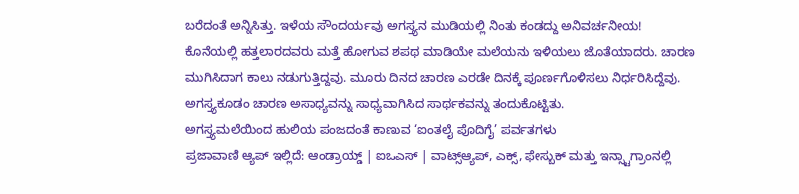ಬರೆದಂತೆ ಅನ್ನಿಸಿತ್ತು. ಇಳೆಯ ಸೌಂದರ್ಯವು ಅಗಸ್ತ್ಯನ ಮುಡಿಯಲ್ಲಿ ನಿಂತು ಕಂಡದ್ದು ಅನಿವರ್ಚನೀಯ!
ಕೊನೆಯಲ್ಲಿ ಹತ್ತಲಾರದವರು ಮತ್ತೆ ಹೋಗುವ ಶಪಥ ಮಾಡಿಯೇ ಮಲೆಯನು ಇಳಿಯಲು ಜೊತೆಯಾದರು. ಚಾರಣ ಮುಗಿಸಿದಾಗ ಕಾಲು ನಡುಗುತ್ತಿದ್ದವು. ಮೂರು ದಿನದ ಚಾರಣ ಎರಡೇ ದಿನಕ್ಕೆ ಪೂರ್ಣಗೊಳಿಸಲು ನಿರ್ಧರಿಸಿದ್ದೆವು. ಅಗಸ್ತ್ಯಕೂಡಂ ಚಾರಣ ಅಸಾಧ್ಯವನ್ನು ಸಾಧ್ಯವಾಗಿಸಿದ ಸಾರ್ಥಕವನ್ನು ತಂದುಕೊಟ್ಟಿತು.
ಅಗಸ್ತ್ಯಮಲೆಯಿಂದ ಹುಲಿಯ ಪಂಜದಂತೆ ಕಾಣುವ ‘ಐಂತಲೈ ಪೊದಿಗೈ’ ಪರ್ವತಗಳು
ಪ್ರಜಾವಾಣಿ ಆ್ಯಪ್ ಇಲ್ಲಿದೆ: ಆಂಡ್ರಾಯ್ಡ್ | ಐಒಎಸ್ | ವಾಟ್ಸ್ಆ್ಯಪ್, ಎಕ್ಸ್, ಫೇಸ್ಬುಕ್ ಮತ್ತು ಇನ್ಸ್ಟಾಗ್ರಾಂನಲ್ಲಿ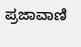ಪ್ರಜಾವಾಣಿ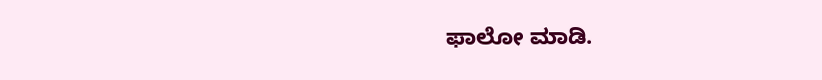ಫಾಲೋ ಮಾಡಿ.